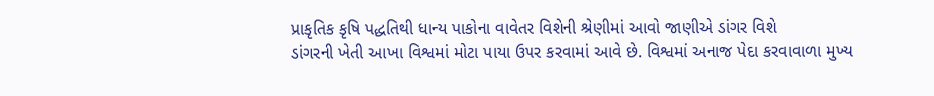પ્રાકૃતિક કૃષિ પદ્ધતિથી ધાન્ય પાકોના વાવેતર વિશેની શ્રેણીમાં આવો જાણીએ ડાંગર વિશે
ડાંગરની ખેતી આખા વિશ્વમાં મોટા પાયા ઉપર કરવામાં આવે છે. વિશ્વમાં અનાજ પેદા કરવાવાળા મુખ્ય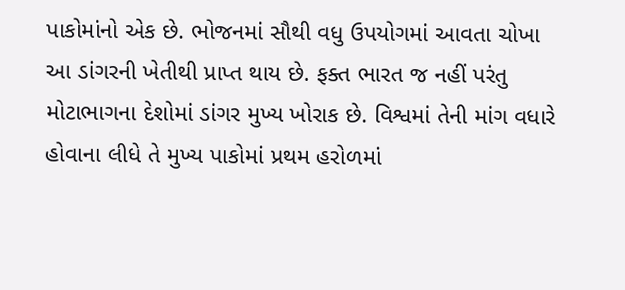પાકોમાંનો એક છે. ભોજનમાં સૌથી વધુ ઉપયોગમાં આવતા ચોખા આ ડાંગરની ખેતીથી પ્રાપ્ત થાય છે. ફક્ત ભારત જ નહીં પરંતુ મોટાભાગના દેશોમાં ડાંગર મુખ્ય ખોરાક છે. વિશ્વમાં તેની માંગ વધારે હોવાના લીધે તે મુખ્ય પાકોમાં પ્રથમ હરોળમાં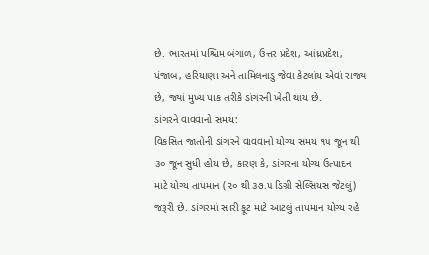છે. ભારતમાં પશ્ચિમ બંગાળ, ઉત્તર પ્રદેશ, આંધ્રપ્રદેશ, પંજાબ, હરિયાણા અને તામિલનાડુ જેવા કેટલાંય એવાં રાજ્ય છે, જ્યાં મુખ્ય પાક તરીકે ડાંગરની ખેતી થાય છે.
ડાંગરને વાવવાનો સમય:
વિકસિત જાતોની ડાંગરને વાવવાનો યોગ્ય સમય ૧૫ જૂન થી ૩૦ જૂન સુધી હોય છે, કારણ કે, ડાંગરના યોગ્ય ઉત્પાદન માટે યોગ્ય તાપમાન (૨૦ થી ૩૭.૫ ડિગ્રી સેલ્સિયસ જેટલું) જરૂરી છે. ડાંગરમાં સારી ફૂટ માટે આટલું તાપમાન યોગ્ય રહે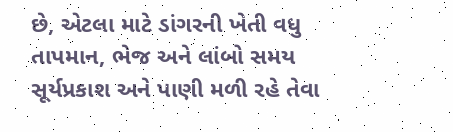છે, એટલા માટે ડાંગરની ખેતી વધુ તાપમાન, ભેજ અને લાંબો સમય સૂર્યપ્રકાશ અને પાણી મળી રહે તેવા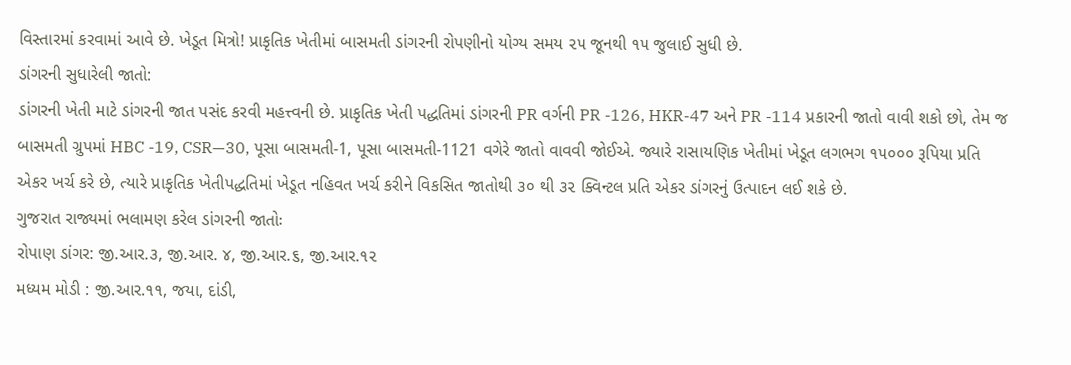વિસ્તારમાં કરવામાં આવે છે. ખેડૂત મિત્રો! પ્રાકૃતિક ખેતીમાં બાસમતી ડાંગરની રોપણીનો યોગ્ય સમય ૨૫ જૂનથી ૧૫ જુલાઈ સુધી છે.
ડાંગરની સુધારેલી જાતો:
ડાંગરની ખેતી માટે ડાંગરની જાત પસંદ કરવી મહત્ત્વની છે. પ્રાકૃતિક ખેતી પદ્ધતિમાં ડાંગરની PR વર્ગની PR -126, HKR-47 અને PR -114 પ્રકારની જાતો વાવી શકો છો, તેમ જ બાસમતી ગ્રુપમાં HBC -19, CSR—30, પૂસા બાસમતી-1, પૂસા બાસમતી-1121 વગેરે જાતો વાવવી જોઈએ. જ્યારે રાસાયણિક ખેતીમાં ખેડૂત લગભગ ૧૫૦૦૦ રૂપિયા પ્રતિ એકર ખર્ચ કરે છે, ત્યારે પ્રાકૃતિક ખેતીપદ્ધતિમાં ખેડૂત નહિવત ખર્ચ કરીને વિકસિત જાતોથી ૩૦ થી ૩૨ ક્વિન્ટલ પ્રતિ એકર ડાંગરનું ઉત્પાદન લઈ શકે છે.
ગુજરાત રાજ્યમાં ભલામણ કરેલ ડાંગરની જાતોઃ
રોપાણ ડાંગર: જી.આર.૩, જી.આર. ૪, જી.આર.૬, જી.આર.૧૨
મધ્યમ મોડી : જી.આર.૧૧, જયા, દાંડી,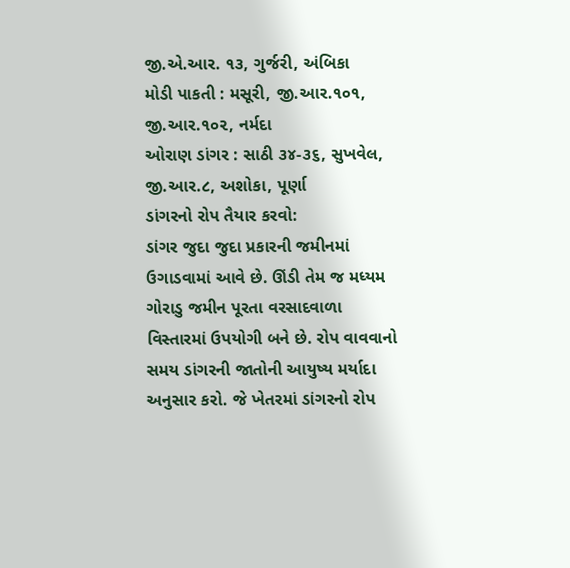જી.એ.આર. ૧૩, ગુર્જરી, અંબિકા
મોડી પાકતી : મસૂરી, જી.આર.૧૦૧, જી.આર.૧૦૨, નર્મદા
ઓરાણ ડાંગર : સાઠી ૩૪-૩૬, સુખવેલ, જી.આર.૮, અશોકા, પૂર્ણા
ડાંગરનો રોપ તૈયાર કરવો:
ડાંગર જુદા જુદા પ્રકારની જમીનમાં ઉગાડવામાં આવે છે. ઊંડી તેમ જ મધ્યમ ગોરાડુ જમીન પૂરતા વરસાદવાળા વિસ્તારમાં ઉપયોગી બને છે. રોપ વાવવાનો સમય ડાંગરની જાતોની આયુષ્ય મર્યાદા અનુસાર કરો. જે ખેતરમાં ડાંગરનો રોપ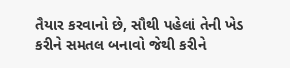તૈયાર કરવાનો છે, સૌથી પહેલાં તેની ખેડ કરીને સમતલ બનાવો જેથી કરીને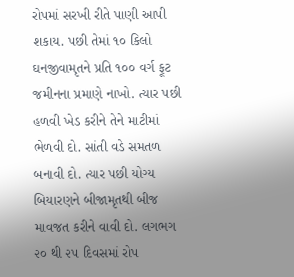રોપમાં સરખી રીતે પાણી આપી શકાય. પછી તેમાં ૧૦ કિલો ઘનજીવામૃતને પ્રતિ ૧૦૦ વર્ગ ફૂટ જમીનના પ્રમાણે નાખો. ત્યાર પછી હળવી ખેડ કરીને તેને માટીમાં ભેળવી દો. સાંતી વડે સમતળ બનાવી દો. ત્યાર પછી યોગ્ય બિયારણને બીજામૃતથી બીજ માવજત કરીને વાવી દો. લગભગ ૨૦ થી ૨૫ દિવસમાં રોપ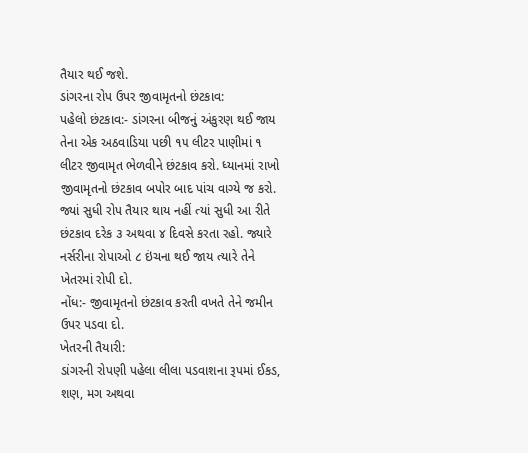તૈયાર થઈ જશે.
ડાંગરના રોપ ઉપર જીવામૃતનો છંટકાવ:
પહેલો છંટકાવ:- ડાંગરના બીજનું અંકુરણ થઈ જાય તેના એક અઠવાડિયા પછી ૧૫ લીટર પાણીમાં ૧ લીટર જીવામૃત ભેળવીને છંટકાવ કરો. ધ્યાનમાં રાખો જીવામૃતનો છંટકાવ બપોર બાદ પાંચ વાગ્યે જ કરો. જ્યાં સુધી રોપ તૈયાર થાય નહીં ત્યાં સુધી આ રીતે છંટકાવ દરેક ૩ અથવા ૪ દિવસે કરતા રહો. જ્યારે નર્સરીના રોપાઓ ૮ ઇંચના થઈ જાય ત્યારે તેને ખેતરમાં રોપી દો.
નોંધ:- જીવામૃતનો છંટકાવ કરતી વખતે તેને જમીન ઉપર પડવા દો.
ખેતરની તૈયારી:
ડાંગરની રોપણી પહેલા લીલા પડવાશના રૂપમાં ઈકડ, શણ, મગ અથવા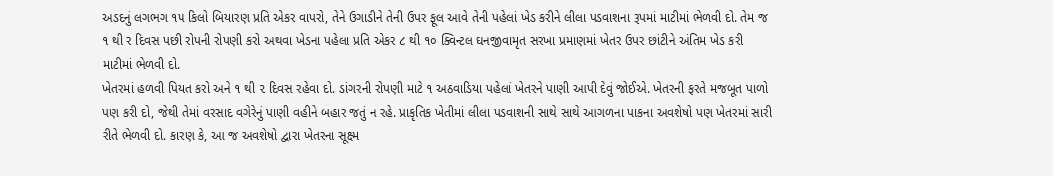અડદનું લગભગ ૧૫ કિલો બિયારણ પ્રતિ એકર વાપરો, તેને ઉગાડીને તેની ઉપર ફૂલ આવે તેની પહેલાં ખેડ કરીને લીલા પડવાશના રૂપમાં માટીમાં ભેળવી દો. તેમ જ ૧ થી ર દિવસ પછી રોપની રોપણી કરો અથવા ખેડના પહેલા પ્રતિ એકર ૮ થી ૧૦ ક્વિન્ટલ ઘનજીવામૃત સરખા પ્રમાણમાં ખેતર ઉપર છાંટીને અંતિમ ખેડ કરી માટીમાં ભેળવી દો.
ખેતરમાં હળવી પિયત કરો અને ૧ થી ૨ દિવસ રહેવા દો. ડાંગરની રોપણી માટે ૧ અઠવાડિયા પહેલાં ખેતરને પાણી આપી દેવું જોઈએ. ખેતરની ફરતે મજબૂત પાળો પણ કરી દો, જેથી તેમાં વરસાદ વગેરેનું પાણી વહીને બહાર જતું ન રહે. પ્રાકૃતિક ખેતીમાં લીલા પડવાશની સાથે સાથે આગળના પાકના અવશેષો પણ ખેતરમાં સારી રીતે ભેળવી દો. કારણ કે, આ જ અવશેષો દ્વારા ખેતરના સૂક્ષ્મ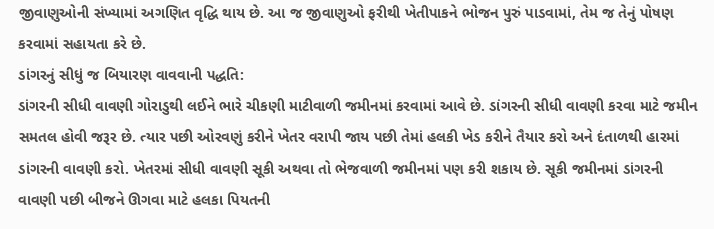જીવાણુઓની સંખ્યામાં અગણિત વૃદ્ધિ થાય છે. આ જ જીવાણુઓ ફરીથી ખેતીપાકને ભોજન પુરું પાડવામાં, તેમ જ તેનું પોષણ કરવામાં સહાયતા કરે છે.
ડાંગરનું સીધું જ બિયારણ વાવવાની પદ્ધતિ:
ડાંગરની સીધી વાવણી ગોરાડુથી લઈને ભારે ચીકણી માટીવાળી જમીનમાં કરવામાં આવે છે. ડાંગરની સીધી વાવણી કરવા માટે જમીન સમતલ હોવી જરૂર છે. ત્યાર પછી ઓરવણું કરીને ખેતર વરાપી જાય પછી તેમાં હલકી ખેડ કરીને તૈયાર કરો અને દંતાળથી હારમાં ડાંગરની વાવણી કરો. ખેતરમાં સીધી વાવણી સૂકી અથવા તો ભેજવાળી જમીનમાં પણ કરી શકાય છે. સૂકી જમીનમાં ડાંગરની વાવણી પછી બીજને ઊગવા માટે હલકા પિયતની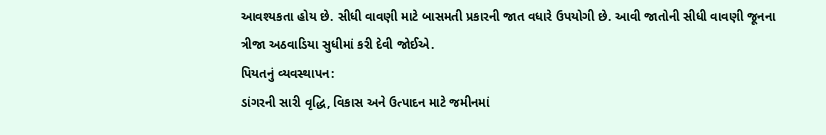આવશ્યકતા હોય છે. સીધી વાવણી માટે બાસમતી પ્રકારની જાત વધારે ઉપયોગી છે. આવી જાતોની સીધી વાવણી જૂનના ત્રીજા અઠવાડિયા સુધીમાં કરી દેવી જોઈએ.
પિયતનું વ્યવસ્થાપન:
ડાંગરની સારી વૃદ્ધિ, વિકાસ અને ઉત્પાદન માટે જમીનમાં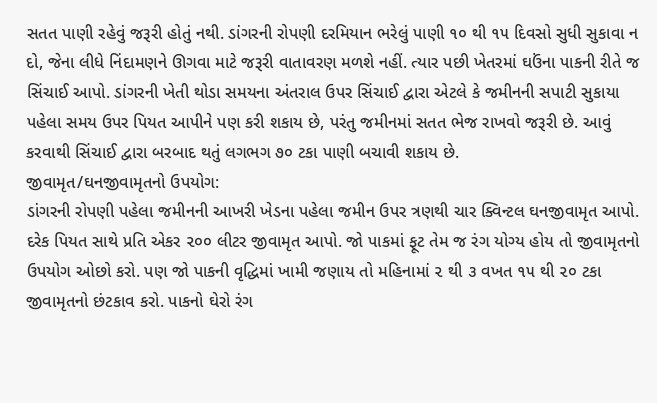સતત પાણી રહેવું જરૂરી હોતું નથી. ડાંગરની રોપણી દરમિયાન ભરેલું પાણી ૧૦ થી ૧૫ દિવસો સુધી સુકાવા ન દો, જેના લીધે નિંદામણને ઊગવા માટે જરૂરી વાતાવરણ મળશે નહીં. ત્યાર પછી ખેતરમાં ઘઉંના પાકની રીતે જ સિંચાઈ આપો. ડાંગરની ખેતી થોડા સમયના અંતરાલ ઉપર સિંચાઈ દ્વારા એટલે કે જમીનની સપાટી સુકાયા પહેલા સમય ઉપર પિયત આપીને પણ કરી શકાય છે, પરંતુ જમીનમાં સતત ભેજ રાખવો જરૂરી છે. આવું કરવાથી સિંચાઈ દ્વારા બરબાદ થતું લગભગ ૭૦ ટકા પાણી બચાવી શકાય છે.
જીવામૃત/ઘનજીવામૃતનો ઉપયોગ:
ડાંગરની રોપણી પહેલા જમીનની આખરી ખેડના પહેલા જમીન ઉપર ત્રણથી ચાર ક્વિન્ટલ ઘનજીવામૃત આપો. દરેક પિયત સાથે પ્રતિ એકર ૨૦૦ લીટર જીવામૃત આપો. જો પાકમાં ફૂટ તેમ જ રંગ યોગ્ય હોય તો જીવામૃતનો ઉપયોગ ઓછો કરો. પણ જો પાકની વૃદ્ધિમાં ખામી જણાય તો મહિનામાં ૨ થી ૩ વખત ૧૫ થી ૨૦ ટકા જીવામૃતનો છંટકાવ કરો. પાકનો ઘેરો રંગ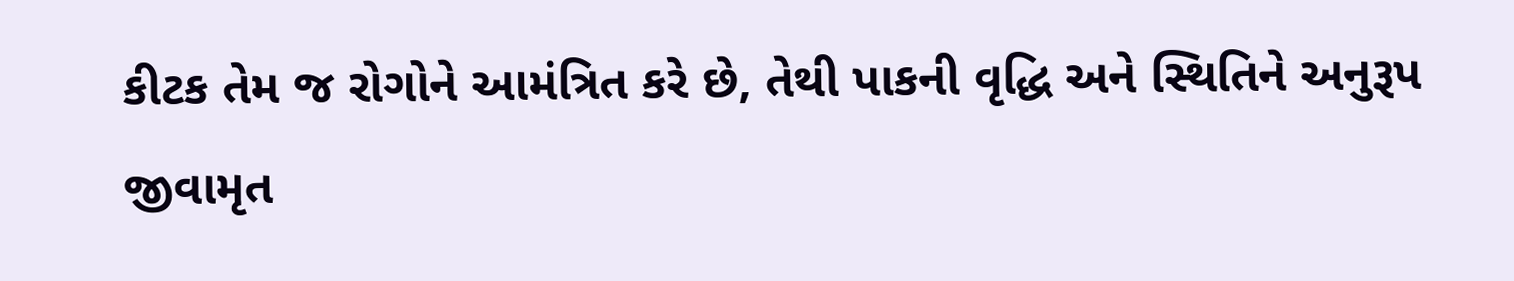કીટક તેમ જ રોગોને આમંત્રિત કરે છે, તેથી પાકની વૃદ્ધિ અને સ્થિતિને અનુરૂપ જીવામૃત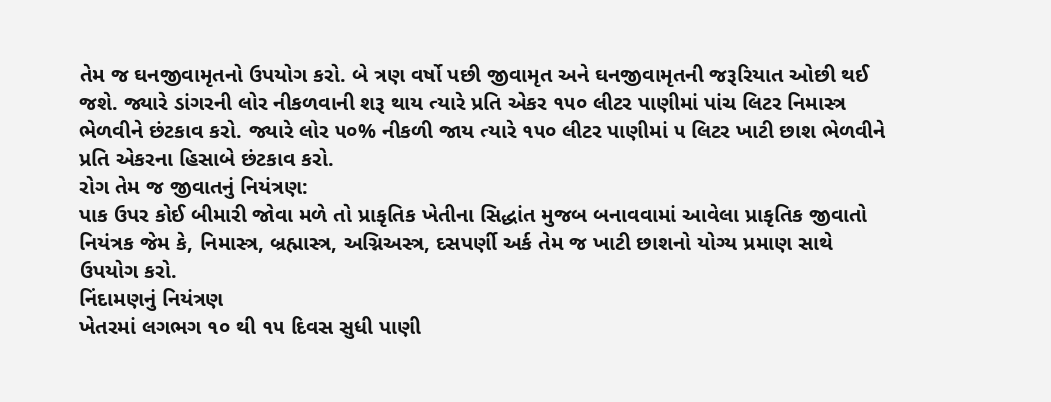તેમ જ ઘનજીવામૃતનો ઉપયોગ કરો. બે ત્રણ વર્ષો પછી જીવામૃત અને ઘનજીવામૃતની જરૂરિયાત ઓછી થઈ જશે. જ્યારે ડાંગરની લોર નીકળવાની શરૂ થાય ત્યારે પ્રતિ એકર ૧૫૦ લીટર પાણીમાં પાંચ લિટર નિમાસ્ત્ર ભેળવીને છંટકાવ કરો. જ્યારે લોર ૫૦% નીકળી જાય ત્યારે ૧૫૦ લીટર પાણીમાં ૫ લિટર ખાટી છાશ ભેળવીને પ્રતિ એકરના હિસાબે છંટકાવ કરો.
રોગ તેમ જ જીવાતનું નિયંત્રણ:
પાક ઉપર કોઈ બીમારી જોવા મળે તો પ્રાકૃતિક ખેતીના સિદ્ધાંત મુજબ બનાવવામાં આવેલા પ્રાકૃતિક જીવાતો નિયંત્રક જેમ કે, નિમાસ્ત્ર, બ્રહ્માસ્ત્ર, અગ્નિઅસ્ત્ર, દસપર્ણી અર્ક તેમ જ ખાટી છાશનો યોગ્ય પ્રમાણ સાથે ઉપયોગ કરો.
નિંદામણનું નિયંત્રણ
ખેતરમાં લગભગ ૧૦ થી ૧૫ દિવસ સુધી પાણી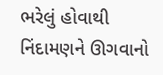ભરેલું હોવાથી નિંદામણને ઊગવાનો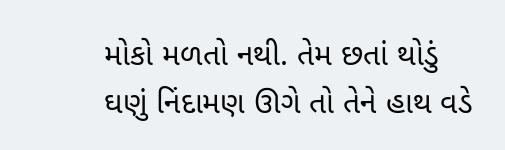મોકો મળતો નથી. તેમ છતાં થોડું ઘણું નિંદામણ ઊગે તો તેને હાથ વડે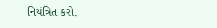નિયંત્રિત કરો.